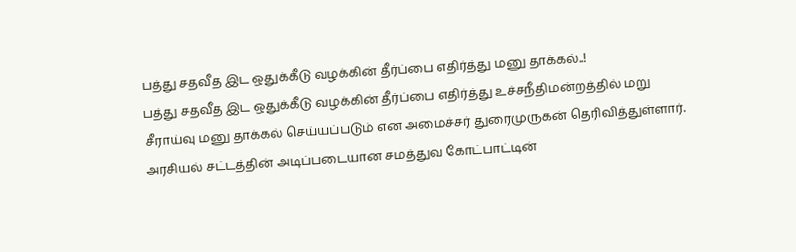பத்து சதவீத இட ஒதுக்கீடு வழக்கின் தீர்ப்பை எதிர்த்து மனு தாக்கல்..!
பத்து சதவீத இட ஒதுக்கீடு வழக்கின் தீர்ப்பை எதிர்த்து உச்சநீதிமன்றத்தில் மறு சீராய்வு மனு தாக்கல் செய்யப்படும் என அமைச்சர் துரைமுருகன் தெரிவித்துள்ளார்.
அரசியல் சட்டத்தின் அடிப்படையான சமத்துவ கோட்பாட்டின்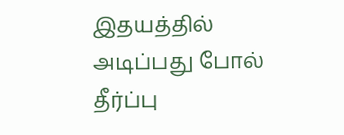இதயத்தில் அடிப்பது போல் தீர்ப்பு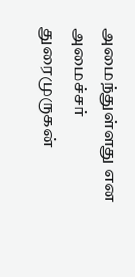அமைந்துள்ளது என அமைச்சர் துரைமுருகன்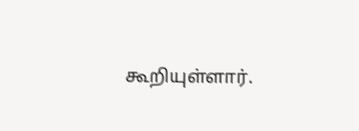கூறியுள்ளார்.